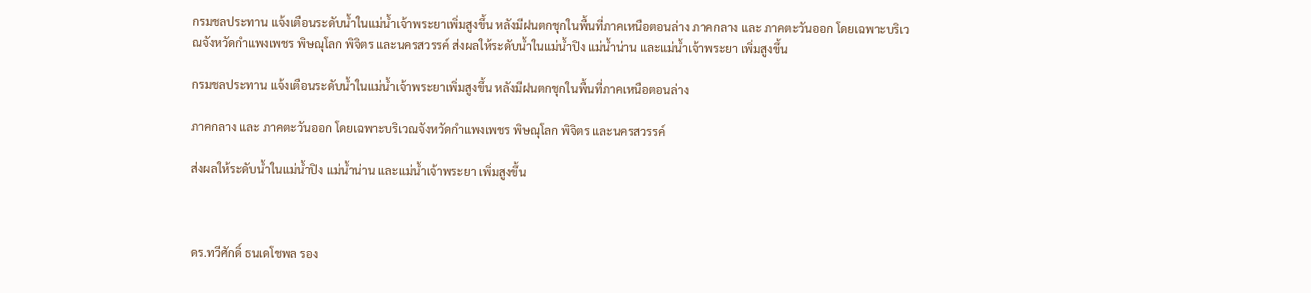กรมชลประทาน แจ้งเตือนระดับน้ำในแม่น้ำเจ้าพระยาเพิ่มสูงขึ้น หลังมีฝนตกชุกในพื้นที่ภาคเหนือตอนล่าง ภาคกลาง และ ภาคตะวันออก โดยเฉพาะบริเวณจังหวัดกำแพงเพชร พิษณุโลก พิจิตร และนครสวรรค์ ส่งผลให้ระดับน้ำในแม่น้ำปิง แม่น้ำน่าน และแม่น้ำเจ้าพระยา เพิ่มสูงขึ้น

กรมชลประทาน แจ้งเตือนระดับน้ำในแม่น้ำเจ้าพระยาเพิ่มสูงขึ้น หลังมีฝนตกชุกในพื้นที่ภาคเหนือตอนล่าง

ภาคกลาง และ ภาคตะวันออก โดยเฉพาะบริเวณจังหวัดกำแพงเพชร พิษณุโลก พิจิตร และนครสวรรค์

ส่งผลให้ระดับน้ำในแม่น้ำปิง แม่น้ำน่าน และแม่น้ำเจ้าพระยา เพิ่มสูงขึ้น



ดร.ทวีศักดิ์ ธนเดโชพล รอง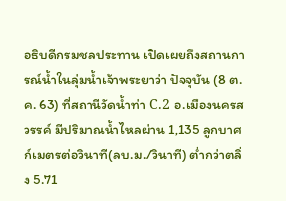อธิบดีกรมชลประทาน เปิดเผยถึงสถานการณ์น้ำในลุ่มน้ำเจ้าพระยาว่า ปัจจุบัน (8 ต.ค. 63) ที่สถานีวัดน้ำท่า C.2 อ.เมืองนครสวรรค์ มีปริมาณน้ำไหลผ่าน 1,135 ลูกบาศก์เมตรต่อวินาที(ลบ.ม./วินาที) ต่ำกว่าตลิ่ง 5.71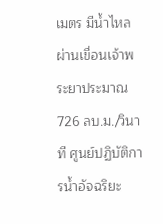เมตร มีน้ำไหลผ่านเขื่อนเจ้าพระยาประมาณ 726 ลบ.ม./วินาที ศูนย์ปฏิบัติการน้ำอัจฉริยะ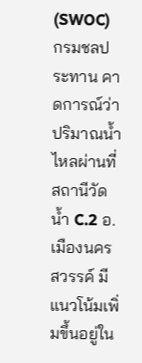(SWOC) กรมชลประทาน คาดการณ์ว่าปริมาณน้ำไหลผ่านที่สถานีวัดน้ำ C.2 อ.เมืองนครสวรรค์ มีแนวโน้มเพิ่มขึ้นอยู่ใน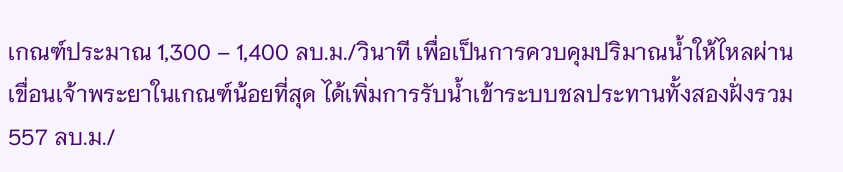เกณฑ์ประมาณ 1,300 – 1,400 ลบ.ม./วินาที เพื่อเป็นการควบคุมปริมาณน้ำให้ไหลผ่านเขื่อนเจ้าพระยาในเกณฑ์น้อยที่สุด ได้เพิ่มการรับน้ำเข้าระบบชลประทานทั้งสองฝั่งรวม 557 ลบ.ม./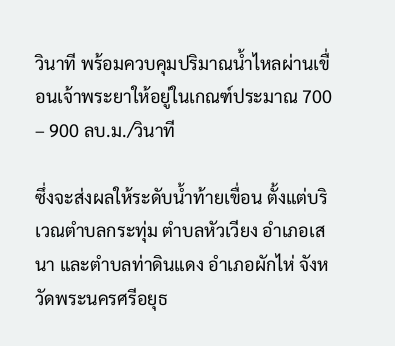วินาที พร้อมควบคุมปริมาณน้ำไหลผ่านเขื่อนเจ้าพระยาให้อยู่ในเกณฑ์ประมาณ 700 – 900 ลบ.ม./วินาที

ซึ่งจะส่งผลให้ระดับน้ำท้ายเขื่อน ตั้งแต่บริเวณตำบลกระทุ่ม ตำบลหัวเวียง อำเภอเสนา และตำบลท่าดินแดง อำเภอผักไห่ จังหวัดพระนครศรีอยุธ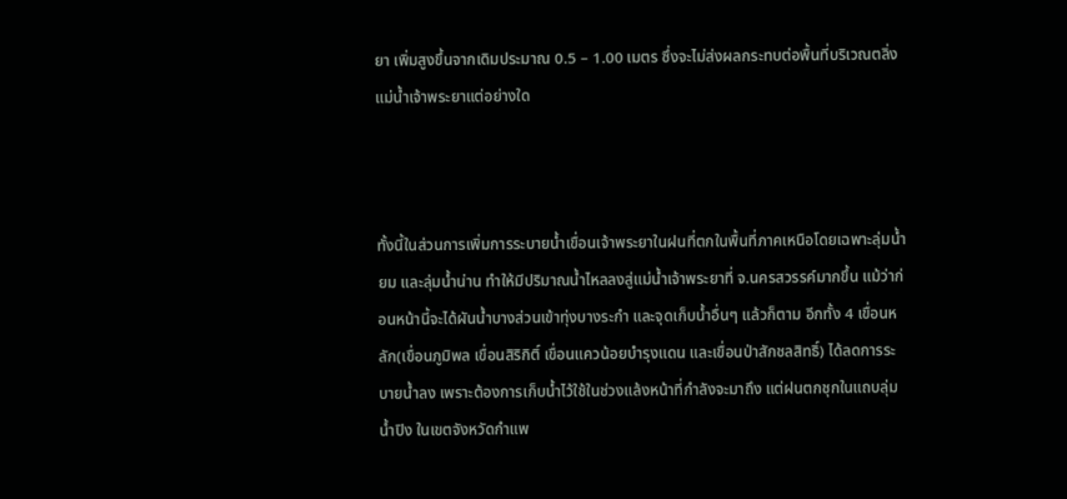ยา เพิ่มสูงขึ้นจากเดิมประมาณ 0.5 – 1.00 เมตร ซึ่งจะไม่ส่งผลกระทบต่อพื้นที่บริเวณตลิ่งแม่น้ำเจ้าพระยาแต่อย่างใด



ทั้งนี้ในส่วนการเพิ่มการระบายน้ำเขื่อนเจ้าพระยาในฝนที่ตกในพื้นที่ภาคเหนือโดยเฉพาะลุ่มน้ำยม และลุ่มน้ำน่าน ทำให้มีปริมาณน้ำไหลลงสู่แม่น้ำเจ้าพระยาที่ จ.นครสวรรค์มากขึ้น แม้ว่าก่อนหน้านี้จะได้ผันน้ำบางส่วนเข้าทุ่งบางระกำ และจุดเก็บน้ำอื่นๆ แล้วก็ตาม อีกทั้ง 4 เขื่อนหลัก(เขื่อนภูมิพล เขื่อนสิริกิติ์ เขื่อนแควน้อยบำรุงแดน และเขื่อนป่าสักชลสิทธิ์) ได้ลดการระบายน้ำลง เพราะต้องการเก็บน้ำไว้ใช้ในช่วงแล้งหน้าที่กำลังจะมาถึง แต่ฝนตกชุกในแถบลุ่มน้ำปิง ในเขตจังหวัดกำแพ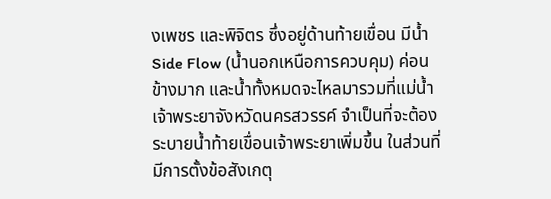งเพชร และพิจิตร ซึ่งอยู่ด้านท้ายเขื่อน มีน้ำ Side Flow (น้ำนอกเหนือการควบคุม) ค่อนข้างมาก และน้ำทั้งหมดจะไหลมารวมที่แม่น้ำเจ้าพระยาจังหวัดนครสวรรค์ จำเป็นที่จะต้องระบายน้ำท้ายเขื่อนเจ้าพระยาเพิ่มขึ้น ในส่วนที่มีการตั้งข้อสังเกตุ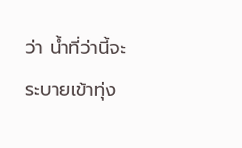ว่า น้ำที่ว่านี้จะระบายเข้าทุ่ง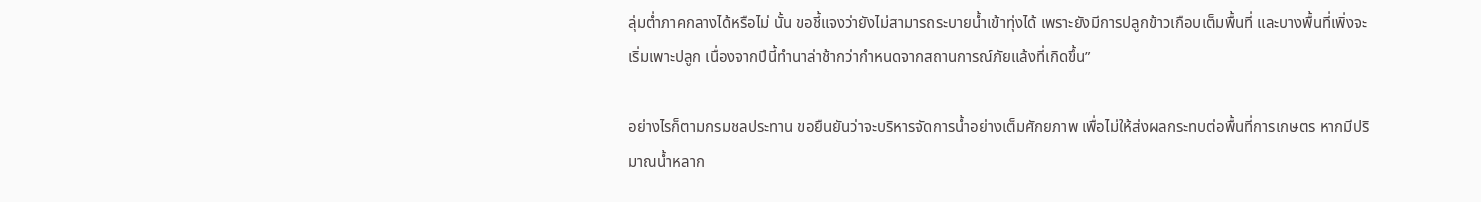ลุ่มต่ำภาคกลางได้หรือไม่ นั้น ขอชี้แจงว่ายังไม่สามารถระบายน้ำเข้าทุ่งได้ เพราะยังมีการปลูกข้าวเกือบเต็มพื้นที่ และบางพื้นที่เพิ่งจะเริ่มเพาะปลูก เนื่องจากปีนี้ทำนาล่าช้ากว่ากำหนดจากสถานการณ์ภัยแล้งที่เกิดขึ้น”

อย่างไรก็ตามกรมชลประทาน ขอยืนยันว่าจะบริหารจัดการน้ำอย่างเต็มศักยภาพ เพื่อไม่ให้ส่งผลกระทบต่อพื้นที่การเกษตร หากมีปริมาณน้ำหลาก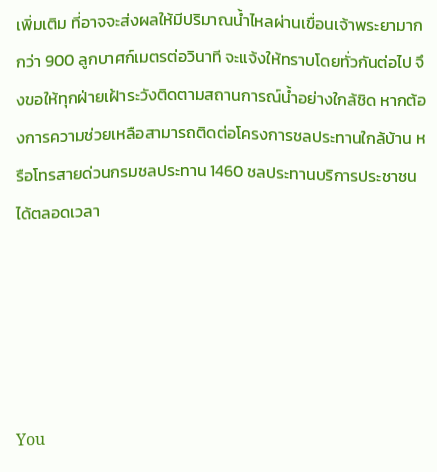เพิ่มเติม ที่อาจจะส่งผลให้มีปริมาณน้ำไหลผ่านเขื่อนเจ้าพระยามากกว่า 900 ลูกบาศก์เมตรต่อวินาที จะแจ้งให้ทราบโดยทั่วกันต่อไป จึงขอให้ทุกฝ่ายเฝ้าระวังติดตามสถานการณ์น้ำอย่างใกล้ชิด หากต้องการความช่วยเหลือสามารถติดต่อโครงการชลประทานใกล้บ้าน หรือโทรสายด่วนกรมชลประทาน 1460 ชลประทานบริการประชาชนได้ตลอดเวลา





You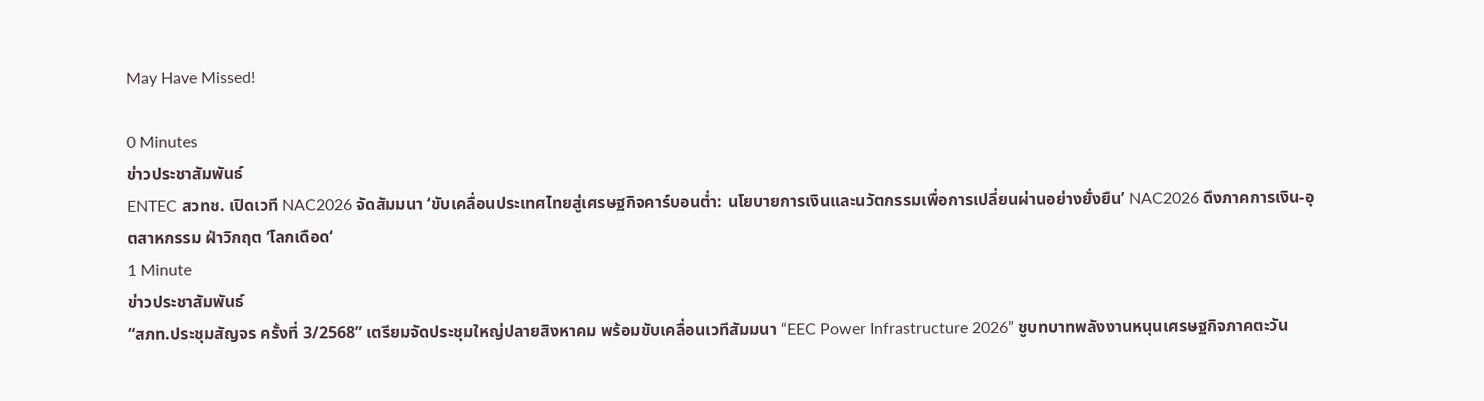May Have Missed!

0 Minutes
ข่าวประชาสัมพันธ์
ENTEC สวทช. เปิดเวที NAC2026 จัดสัมมนา ‘ขับเคลื่อนประเทศไทยสู่เศรษฐกิจคาร์บอนต่ำ: นโยบายการเงินและนวัตกรรมเพื่อการเปลี่ยนผ่านอย่างยั่งยืน’ NAC2026 ดึงภาคการเงิน-อุตสาหกรรม ฝ่าวิกฤต ‘โลกเดือด‘
1 Minute
ข่าวประชาสัมพันธ์
“สภท.ประชุมสัญจร ครั้งที่ 3/2568” เตรียมจัดประชุมใหญ่ปลายสิงหาคม พร้อมขับเคลื่อนเวทีสัมมนา “EEC Power Infrastructure 2026” ชูบทบาทพลังงานหนุนเศรษฐกิจภาคตะวัน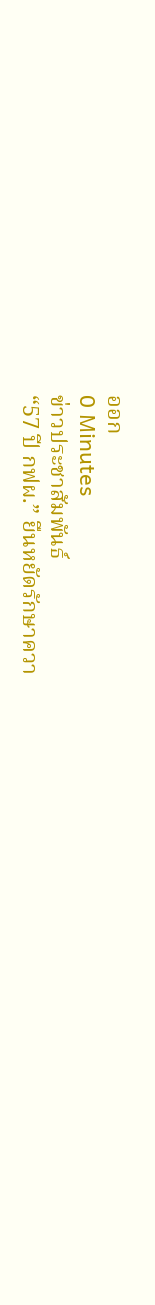ออก
0 Minutes
ข่าวประชาสัมพันธ์
“57 ปี กฟผ.” ยืนหยัดรักษาควา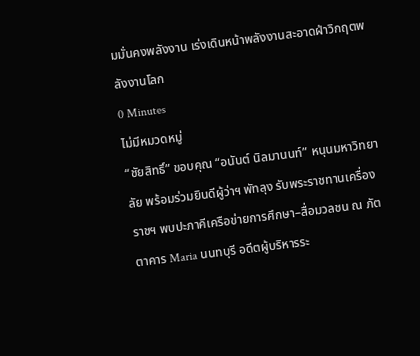มมั่นคงพลังงาน เร่งเดินหน้าพลังงานสะอาดฝ่าวิกฤตพลังงานโลก
0 Minutes
ไม่มีหมวดหมู่
“ชัยสิทธิ์” ขอบคุณ “อนันต์ นิลมานนท์” หนุนมหาวิทยาลัย พร้อมร่วมยินดีผู้ว่าฯ พัทลุง รับพระราชทานเครื่องราชฯ พบปะภาคีเครือข่ายการศึกษา–สื่อมวลชน ณ ภัตตาคาร Maria นนทบุรี อดีตผู้บริหารระ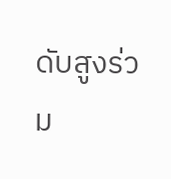ดับสูงร่วม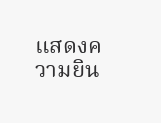แสดงความยิน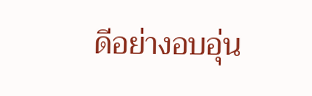ดีอย่างอบอุ่น